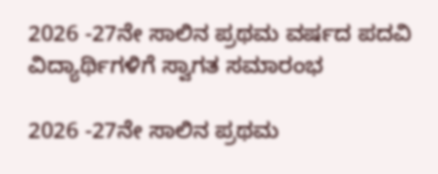2026 -27ನೇ ಸಾಲಿನ ಪ್ರಥಮ ವರ್ಷದ ಪದವಿ ವಿದ್ಯಾರ್ಥಿಗಳಿಗೆ ಸ್ವಾಗತ ಸಮಾರಂಭ

2026 -27ನೇ ಸಾಲಿನ ಪ್ರಥಮ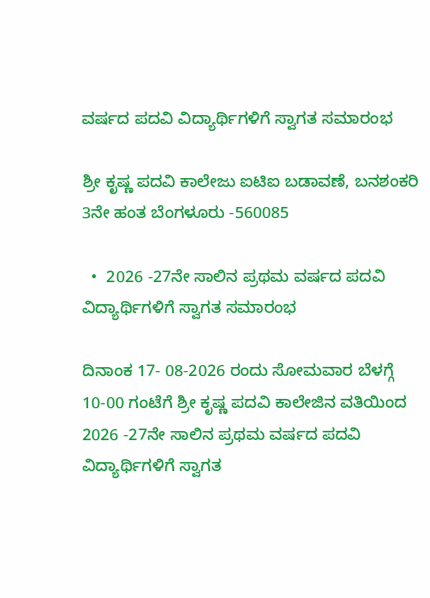ವರ್ಷದ ಪದವಿ ವಿದ್ಯಾರ್ಥಿಗಳಿಗೆ ಸ್ವಾಗತ ಸಮಾರಂಭ

ಶ್ರೀ ಕೃಷ್ಣ ಪದವಿ ಕಾಲೇಜು ಐಟಿಐ ಬಡಾವಣೆ, ಬನಶಂಕರಿ 3ನೇ ಹಂತ ಬೆಂಗಳೂರು -560085

  •  2026 -27ನೇ ಸಾಲಿನ ಪ್ರಥಮ ವರ್ಷದ ಪದವಿ ವಿದ್ಯಾರ್ಥಿಗಳಿಗೆ ಸ್ವಾಗತ ಸಮಾರಂಭ

ದಿನಾಂಕ 17- 08-2026 ರಂದು ಸೋಮವಾರ ಬೆಳಗ್ಗೆ 10-00 ಗಂಟೆಗೆ ಶ್ರೀ ಕೃಷ್ಣ ಪದವಿ ಕಾಲೇಜಿನ ವತಿಯಿಂದ 2026 -27ನೇ ಸಾಲಿನ ಪ್ರಥಮ ವರ್ಷದ ಪದವಿ ವಿದ್ಯಾರ್ಥಿಗಳಿಗೆ ಸ್ವಾಗತ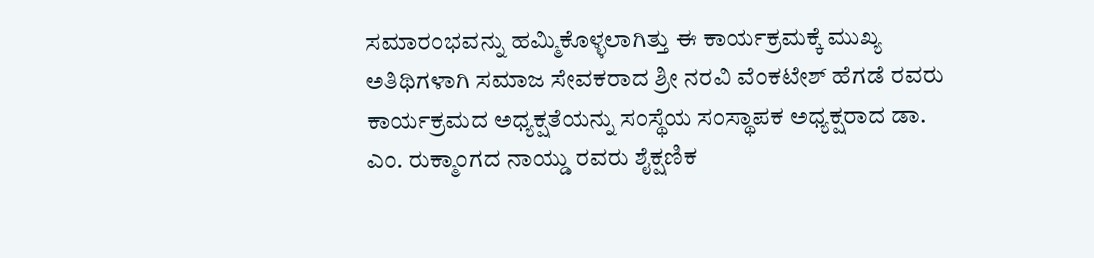ಸಮಾರಂಭವನ್ನು ಹಮ್ಮಿಕೊಳ್ಳಲಾಗಿತ್ತು ಈ ಕಾರ್ಯಕ್ರಮಕ್ಕೆ ಮುಖ್ಯ ಅತಿಥಿಗಳಾಗಿ ಸಮಾಜ ಸೇವಕರಾದ ಶ್ರೀ ನರವಿ ವೆಂಕಟೇಶ್ ಹೆಗಡೆ ರವರು ಕಾರ್ಯಕ್ರಮದ ಅಧ್ಯಕ್ಷತೆಯನ್ನು ಸಂಸ್ಥೆಯ ಸಂಸ್ಥಾಪಕ ಅಧ್ಯಕ್ಷರಾದ ಡಾ. ಎಂ. ರುಕ್ಮಾಂಗದ ನಾಯ್ಡು ರವರು ಶೈಕ್ಷಣಿಕ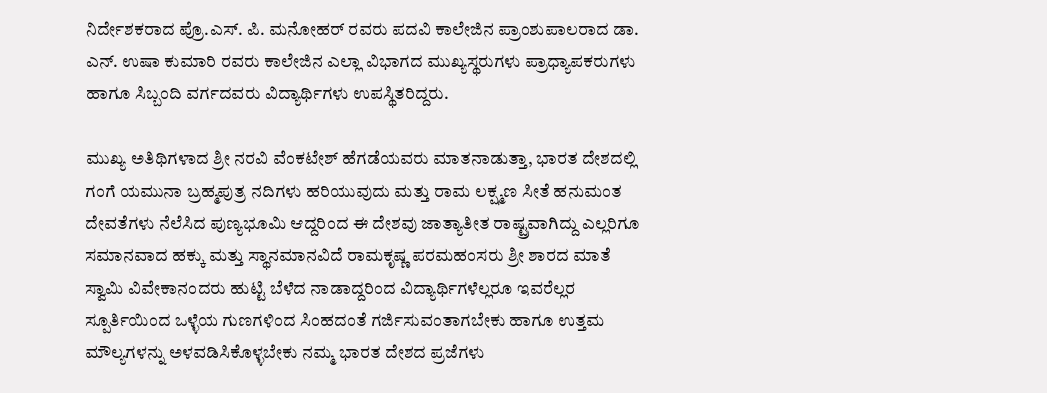ನಿರ್ದೇಶಕರಾದ ಪ್ರೊ.ಎಸ್. ಪಿ. ಮನೋಹರ್ ರವರು ಪದವಿ ಕಾಲೇಜಿನ ಪ್ರಾಂಶುಪಾಲರಾದ ಡಾ. ಎನ್. ಉಷಾ ಕುಮಾರಿ ರವರು ಕಾಲೇಜಿನ ಎಲ್ಲಾ ವಿಭಾಗದ ಮುಖ್ಯಸ್ಥರುಗಳು ಪ್ರಾಧ್ಯಾಪಕರುಗಳು ಹಾಗೂ ಸಿಬ್ಬಂದಿ ವರ್ಗದವರು ವಿದ್ಯಾರ್ಥಿಗಳು ಉಪಸ್ಥಿತರಿದ್ದರು.

ಮುಖ್ಯ ಅತಿಥಿಗಳಾದ ಶ್ರೀ ನರವಿ ವೆಂಕಟೇಶ್ ಹೆಗಡೆಯವರು ಮಾತನಾಡುತ್ತಾ, ಭಾರತ ದೇಶದಲ್ಲಿ ಗಂಗೆ ಯಮುನಾ ಬ್ರಹ್ಮಪುತ್ರ ನದಿಗಳು ಹರಿಯುವುದು ಮತ್ತು ರಾಮ ಲಕ್ಷ್ಮಣ ಸೀತೆ ಹನುಮಂತ ದೇವತೆಗಳು ನೆಲೆಸಿದ ಪುಣ್ಯಭೂಮಿ ಆದ್ದರಿಂದ ಈ ದೇಶವು ಜಾತ್ಯಾತೀತ ರಾಷ್ಟ್ರವಾಗಿದ್ದು ಎಲ್ಲರಿಗೂ ಸಮಾನವಾದ ಹಕ್ಕು ಮತ್ತು ಸ್ಥಾನಮಾನವಿದೆ ರಾಮಕೃಷ್ಣ ಪರಮಹಂಸರು ಶ್ರೀ ಶಾರದ ಮಾತೆ ಸ್ವಾಮಿ ವಿವೇಕಾನಂದರು ಹುಟ್ಟಿ ಬೆಳೆದ ನಾಡಾದ್ದರಿಂದ ವಿದ್ಯಾರ್ಥಿಗಳೆಲ್ಲರೂ ಇವರೆಲ್ಲರ ಸ್ಪೂರ್ತಿಯಿಂದ ಒಳ್ಳೆಯ ಗುಣಗಳಿಂದ ಸಿಂಹದಂತೆ ಗರ್ಜಿಸುವಂತಾಗಬೇಕು ಹಾಗೂ ಉತ್ತಮ ಮೌಲ್ಯಗಳನ್ನು ಅಳವಡಿಸಿಕೊಳ್ಳಬೇಕು ನಮ್ಮ ಭಾರತ ದೇಶದ ಪ್ರಜೆಗಳು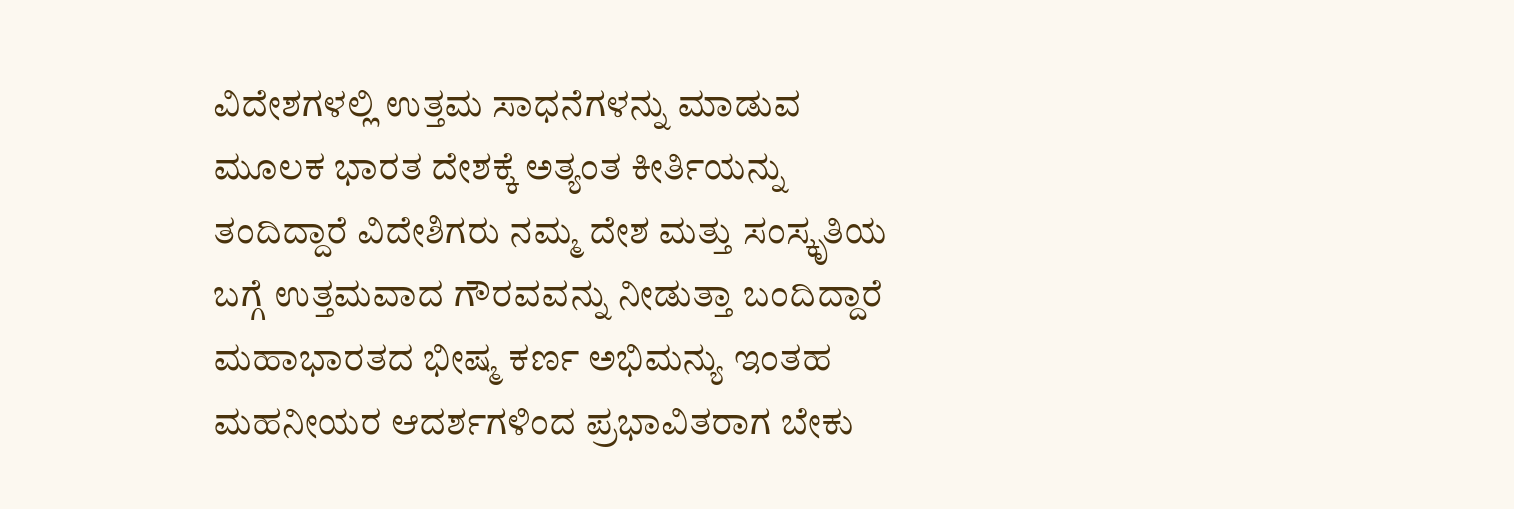ವಿದೇಶಗಳಲ್ಲಿ ಉತ್ತಮ ಸಾಧನೆಗಳನ್ನು ಮಾಡುವ ಮೂಲಕ ಭಾರತ ದೇಶಕ್ಕೆ ಅತ್ಯಂತ ಕೀರ್ತಿಯನ್ನು ತಂದಿದ್ದಾರೆ ವಿದೇಶಿಗರು ನಮ್ಮ ದೇಶ ಮತ್ತು ಸಂಸ್ಕೃತಿಯ ಬಗ್ಗೆ ಉತ್ತಮವಾದ ಗೌರವವನ್ನು ನೀಡುತ್ತಾ ಬಂದಿದ್ದಾರೆ ಮಹಾಭಾರತದ ಭೀಷ್ಮ ಕರ್ಣ ಅಭಿಮನ್ಯು ಇಂತಹ ಮಹನೀಯರ ಆದರ್ಶಗಳಿಂದ ಪ್ರಭಾವಿತರಾಗ ಬೇಕು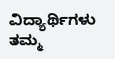ವಿದ್ಯಾರ್ಥಿಗಳು ತಮ್ಮ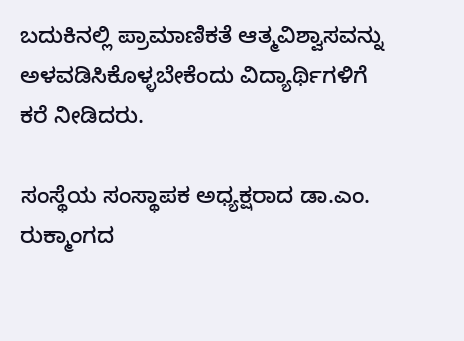ಬದುಕಿನಲ್ಲಿ ಪ್ರಾಮಾಣಿಕತೆ ಆತ್ಮವಿಶ್ವಾಸವನ್ನು ಅಳವಡಿಸಿಕೊಳ್ಳಬೇಕೆಂದು ವಿದ್ಯಾರ್ಥಿಗಳಿಗೆ ಕರೆ ನೀಡಿದರು.

ಸಂಸ್ಥೆಯ ಸಂಸ್ಥಾಪಕ ಅಧ್ಯಕ್ಷರಾದ ಡಾ.ಎಂ. ರುಕ್ಮಾಂಗದ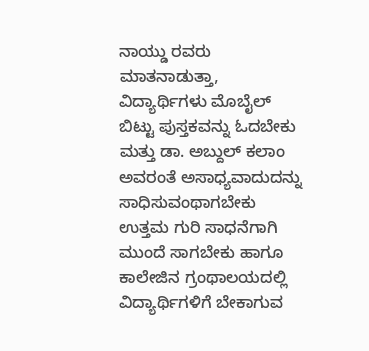ನಾಯ್ಡು ರವರು ಮಾತನಾಡುತ್ತಾ, ವಿದ್ಯಾರ್ಥಿಗಳು ಮೊಬೈಲ್ ಬಿಟ್ಟು ಪುಸ್ತಕವನ್ನು ಓದಬೇಕು ಮತ್ತು ಡಾ. ಅಬ್ದುಲ್ ಕಲಾಂ ಅವರಂತೆ ಅಸಾಧ್ಯವಾದುದನ್ನು ಸಾಧಿಸುವಂಥಾಗಬೇಕು ಉತ್ತಮ ಗುರಿ ಸಾಧನೆಗಾಗಿ ಮುಂದೆ ಸಾಗಬೇಕು ಹಾಗೂ ಕಾಲೇಜಿನ ಗ್ರಂಥಾಲಯದಲ್ಲಿ ವಿದ್ಯಾರ್ಥಿಗಳಿಗೆ ಬೇಕಾಗುವ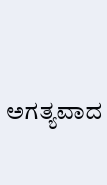ಅಗತ್ಯವಾದ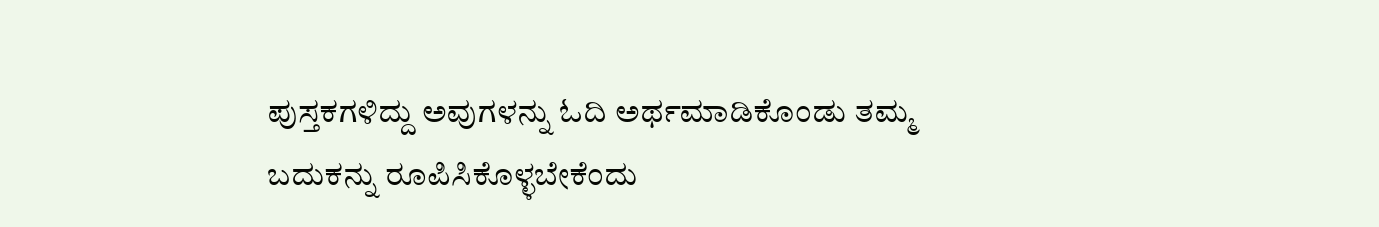ಪುಸ್ತಕಗಳಿದ್ದು ಅವುಗಳನ್ನು ಓದಿ ಅರ್ಥಮಾಡಿಕೊಂಡು ತಮ್ಮ ಬದುಕನ್ನು ರೂಪಿಸಿಕೊಳ್ಳಬೇಕೆಂದು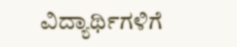ವಿದ್ಯಾರ್ಥಿಗಳಿಗೆ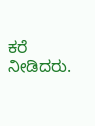ಕರೆ ನೀಡಿದರು.